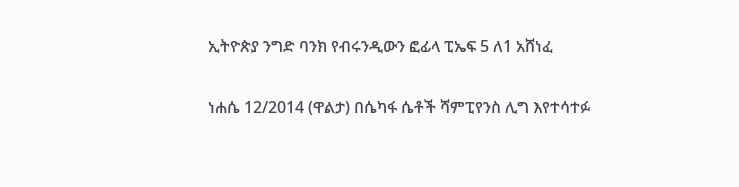ኢትዮጵያ ንግድ ባንክ የብሩንዲውን ፎፊላ ፒኤፍ 5 ለ1 አሸነፈ

ነሐሴ 12/2014 (ዋልታ) በሴካፋ ሴቶች ሻምፒየንስ ሊግ እየተሳተፉ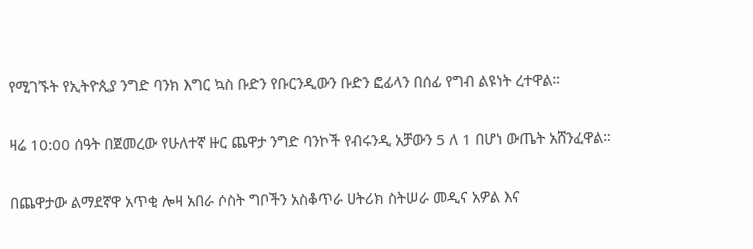የሚገኙት የኢትዮጲያ ንግድ ባንክ እግር ኳስ ቡድን የቡርንዲውን ቡድን ፎፊላን በሰፊ የግብ ልዩነት ረተዋል።

ዛሬ 10:00 ሰዓት በጀመረው የሁለተኛ ዙር ጨዋታ ንግድ ባንኮች የብሩንዲ አቻውን 5 ለ 1 በሆነ ውጤት አሸንፈዋል።

በጨዋታው ልማደኛዋ አጥቂ ሎዛ አበራ ሶስት ግቦችን አስቆጥራ ሀትሪክ ስትሠራ መዲና አዎል እና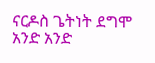ናርዶስ ጌትነት ደግሞ አንድ አንድ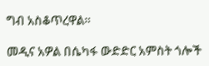ግብ አስቆጥረዋል።

መዲና አዎል በሴካፋ ውድድር አምስት ጎሎች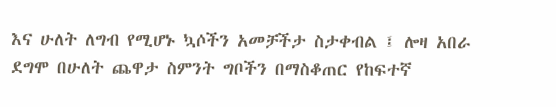እና ሁለት ለግብ የሚሆኑ ኳሶችን አመቻችታ ስታቀብል ፤ ሎዛ አበራ ደግሞ በሁለት ጨዋታ ስምንት ግቦችን በማስቆጠር የከፍተኛ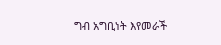ግብ አግቢነት እየመራች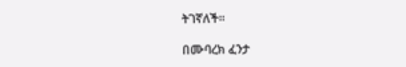ትገኛለች።

በሙባረክ ፈንታ